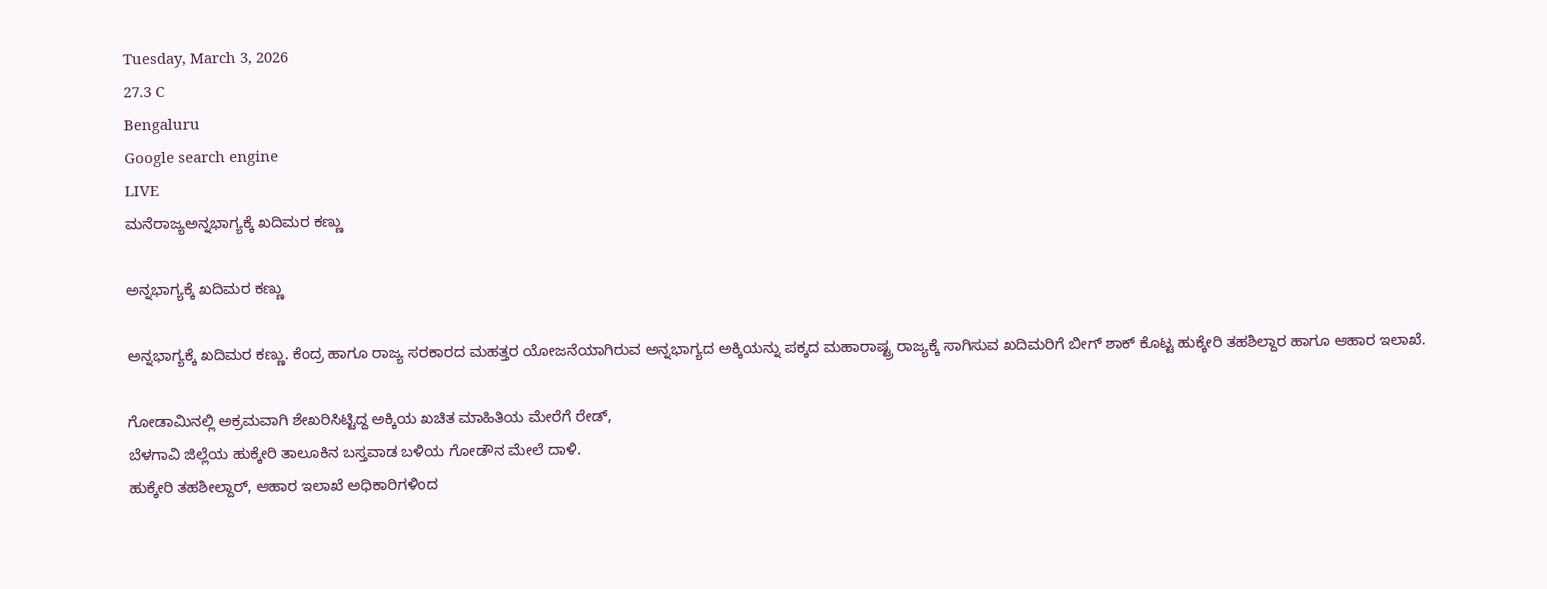Tuesday, March 3, 2026
27.3 C
Bengaluru
Google search engine
LIVE
ಮನೆರಾಜ್ಯಅನ್ನಭಾಗ್ಯಕ್ಕೆ ಖದಿಮರ ಕಣ್ಣು

ಅನ್ನಭಾಗ್ಯಕ್ಕೆ ಖದಿಮರ ಕಣ್ಣು

ಅನ್ನಭಾಗ್ಯಕ್ಕೆ ಖದಿಮರ ಕಣ್ಣು. ಕೆಂದ್ರ ಹಾಗೂ ರಾಜ್ಯ ಸರಕಾರದ ಮಹತ್ತರ ಯೋಜನೆಯಾಗಿರುವ ಅನ್ನಭಾಗ್ಯದ ಅಕ್ಕಿಯನ್ನು ಪಕ್ಕದ ಮಹಾರಾಷ್ಟ್ರ ರಾಜ್ಯಕ್ಕೆ ಸಾಗಿಸುವ ಖದಿಮರಿಗೆ ಬೀಗ್ ಶಾಕ್ ಕೊಟ್ಟ ಹುಕ್ಕೇರಿ ತಹಶಿಲ್ದಾರ ಹಾಗೂ ಆಹಾರ ಇಲಾಖೆ.

ಗೋಡಾಮಿನಲ್ಲಿ ಅಕ್ರಮವಾಗಿ ಶೇಖರಿಸಿಟ್ಟಿದ್ದ ಅಕ್ಕಿಯ ಖಚಿತ ಮಾಹಿತಿಯ ಮೇರೆಗೆ ರೇಡ್,
ಬೆಳಗಾವಿ ಜಿಲ್ಲೆಯ ಹುಕ್ಕೇರಿ ತಾಲೂಕಿನ ಬಸ್ತವಾಡ ಬಳಿಯ ಗೋಡೌನ ಮೇಲೆ ದಾಳಿ.
ಹುಕ್ಕೇರಿ ತಹಶೀಲ್ದಾರ್, ಆಹಾರ ಇಲಾಖೆ ಅಧಿಕಾರಿಗಳಿಂದ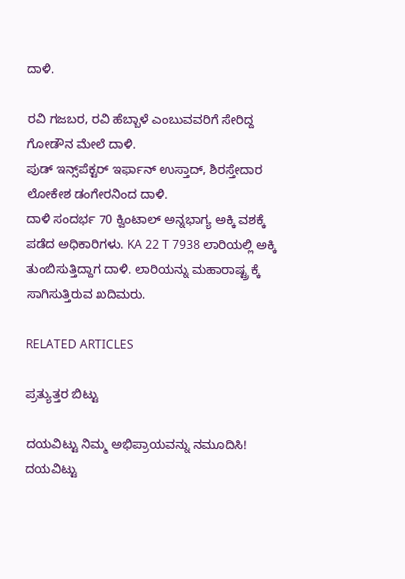ದಾಳಿ.

ರವಿ ಗಜಬರ, ರವಿ ಹೆಬ್ಬಾಳೆ ಎಂಬುವವರಿಗೆ ಸೇರಿದ್ದ ಗೋಡೌನ ಮೇಲೆ ದಾಳಿ.
ಪುಡ್ ಇನ್ಸ್‌ಪೆಕ್ಟರ್ ಇರ್ಫಾನ್ ಉಸ್ತಾದ್, ಶಿರಸ್ತೇದಾರ ಲೋಕೇಶ ಡಂಗೇರನಿಂದ ದಾಳಿ.
ದಾಳಿ ಸಂದರ್ಭ 70 ಕ್ವಿಂಟಾಲ್ ಅನ್ನಭಾಗ್ಯ ಅಕ್ಕಿ ವಶಕ್ಕೆ ಪಡೆದ ಅಧಿಕಾರಿಗಳು. KA 22 T 7938 ಲಾರಿಯಲ್ಲಿ ಅಕ್ಕಿ ತುಂಬಿಸುತ್ತಿದ್ದಾಗ ದಾಳಿ. ಲಾರಿಯನ್ನು ಮಹಾರಾಷ್ಟ್ರ ಕ್ಕೆ ಸಾಗಿಸುತ್ತಿರುವ ಖದಿಮರು.

RELATED ARTICLES

ಪ್ರತ್ಯುತ್ತರ ಬಿಟ್ಟು

ದಯವಿಟ್ಟು ನಿಮ್ಮ ಅಭಿಪ್ರಾಯವನ್ನು ನಮೂದಿಸಿ!
ದಯವಿಟ್ಟು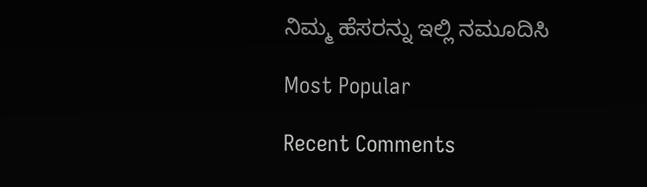ನಿಮ್ಮ ಹೆಸರನ್ನು ಇಲ್ಲಿ ನಮೂದಿಸಿ

Most Popular

Recent Comments